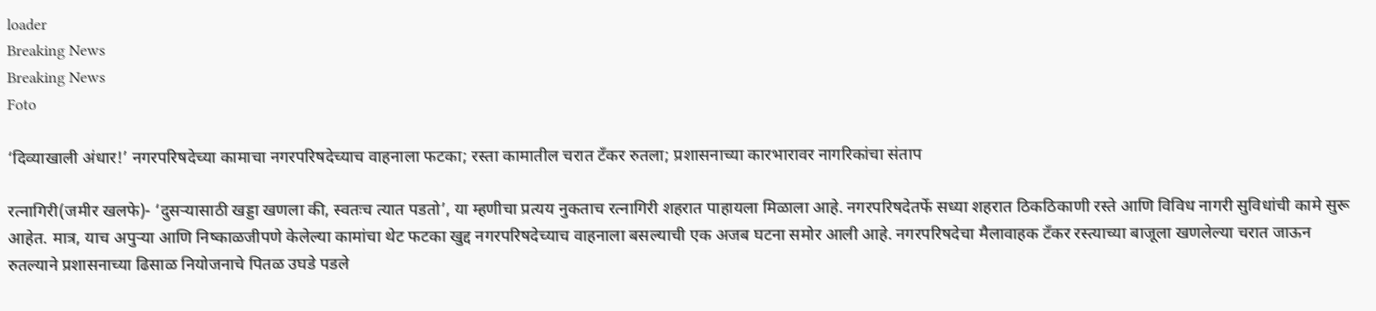loader
Breaking News
Breaking News
Foto

‘दिव्याखाली अंधार!’ नगरपरिषदेच्या कामाचा नगरपरिषदेच्याच वाहनाला फटका; रस्ता कामातील चरात टँकर रुतला; प्रशासनाच्या कारभारावर नागरिकांचा संताप

रत्नागिरी(जमीर खलफे)- ‘दुसर्‍यासाठी खड्डा खणला की, स्वतःच त्यात पडतो’, या म्हणीचा प्रत्यय नुकताच रत्नागिरी शहरात पाहायला मिळाला आहे. नगरपरिषदेतर्फे सध्या शहरात ठिकठिकाणी रस्ते आणि विविध नागरी सुविधांची कामे सुरू आहेत. मात्र, याच अपुर्‍या आणि निष्काळजीपणे केलेल्या कामांचा थेट फटका खुद्द नगरपरिषदेच्याच वाहनाला बसल्याची एक अजब घटना समोर आली आहे. नगरपरिषदेचा मैलावाहक टँकर रस्त्याच्या बाजूला खणलेल्या चरात जाऊन रुतल्याने प्रशासनाच्या ढिसाळ नियोजनाचे पितळ उघडे पडले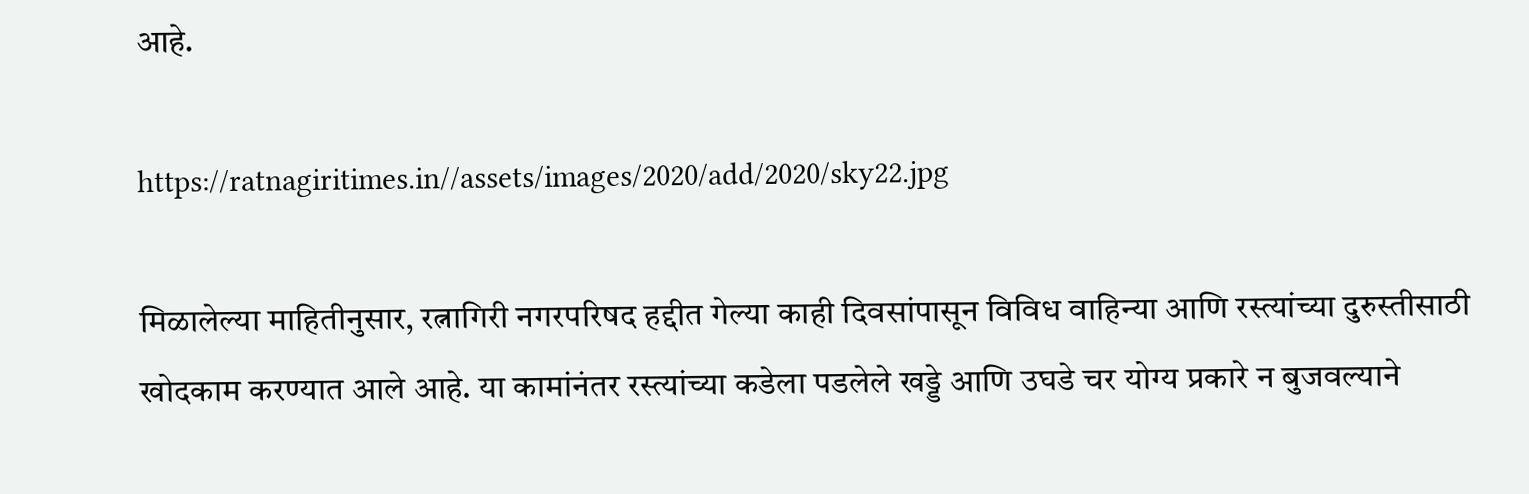आहे.

https://ratnagiritimes.in//assets/images/2020/add/2020/sky22.jpg

मिळालेल्या माहितीनुसार, रत्नागिरी नगरपरिषद हद्दीत गेल्या काही दिवसांपासून विविध वाहिन्या आणि रस्त्यांच्या दुरुस्तीसाठी खोदकाम करण्यात आले आहे. या कामांनंतर रस्त्यांच्या कडेला पडलेले खड्डे आणि उघडे चर योग्य प्रकारे न बुजवल्याने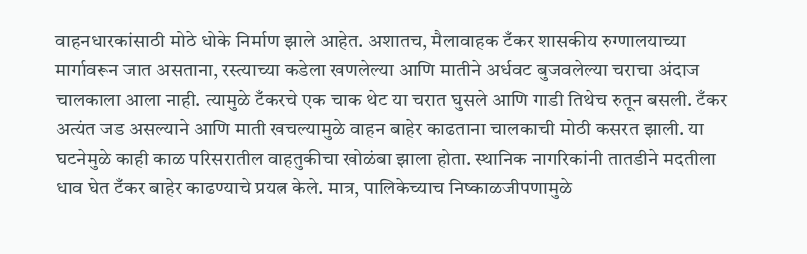वाहनधारकांसाठी मोठे धोके निर्माण झाले आहेत. अशातच, मैलावाहक टँकर शासकीय रुग्णालयाच्या मार्गावरून जात असताना, रस्त्याच्या कडेला खणलेल्या आणि मातीने अर्धवट बुजवलेल्या चराचा अंदाज चालकाला आला नाही. त्यामुळे टँकरचे एक चाक थेट या चरात घुसले आणि गाडी तिथेच रुतून बसली. टँकर अत्यंत जड असल्याने आणि माती खचल्यामुळे वाहन बाहेर काढताना चालकाची मोठी कसरत झाली. या घटनेमुळे काही काळ परिसरातील वाहतुकीचा खोळंबा झाला होता. स्थानिक नागरिकांनी तातडीने मदतीला धाव घेत टँकर बाहेर काढण्याचे प्रयत्न केले. मात्र, पालिकेच्याच निष्काळजीपणामुळे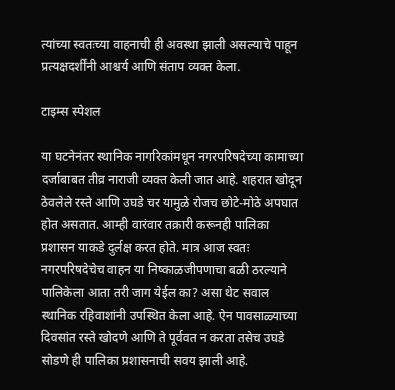त्यांच्या स्वतःच्या वाहनाची ही अवस्था झाली असल्याचे पाहून प्रत्यक्षदर्शींनी आश्चर्य आणि संताप व्यक्त केला.

टाइम्स स्पेशल

या घटनेनंतर स्थानिक नागरिकांमधून नगरपरिषदेच्या कामाच्या दर्जाबाबत तीव्र नाराजी व्यक्त केली जात आहे. शहरात खोदून ठेवलेले रस्ते आणि उघडे चर यामुळे रोजच छोटे-मोठे अपघात होत असतात. आम्ही वारंवार तक्रारी करूनही पालिका प्रशासन याकडे दुर्लक्ष करत होते. मात्र आज स्वतः नगरपरिषदेचेच वाहन या निष्काळजीपणाचा बळी ठरल्याने पालिकेला आता तरी जाग येईल का? असा थेट सवाल स्थानिक रहिवाशांनी उपस्थित केला आहे. ऐन पावसाळ्याच्या दिवसांत रस्ते खोदणे आणि ते पूर्ववत न करता तसेच उघडे सोडणे ही पालिका प्रशासनाची सवय झाली आहे.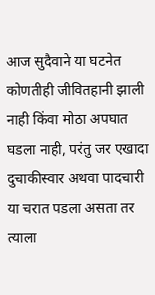आज सुदैवाने या घटनेत कोणतीही जीवितहानी झाली नाही किंवा मोठा अपघात घडला नाही, परंतु जर एखादा दुचाकीस्वार अथवा पादचारी या चरात पडला असता तर त्याला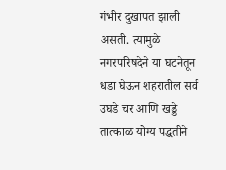गंभीर दुखापत झाली असती. त्यामुळे नगरपरिषदेने या घटनेतून धडा घेऊन शहरातील सर्व उघडे चर आणि खड्डे तात्काळ योग्य पद्धतीने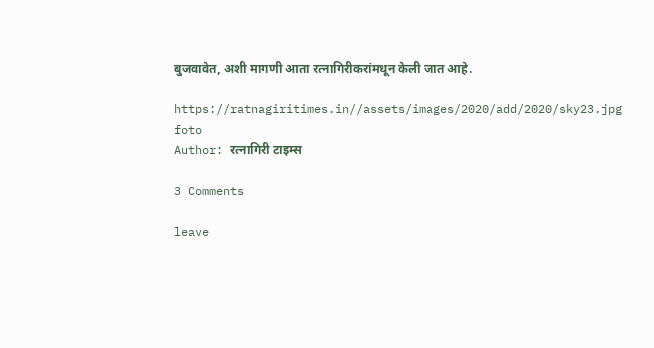बुजवावेत, अशी मागणी आता रत्नागिरीकरांमधून केली जात आहे.

https://ratnagiritimes.in//assets/images/2020/add/2020/sky23.jpg
foto
Author: रत्नागिरी टाइम्स

3 Comments

leave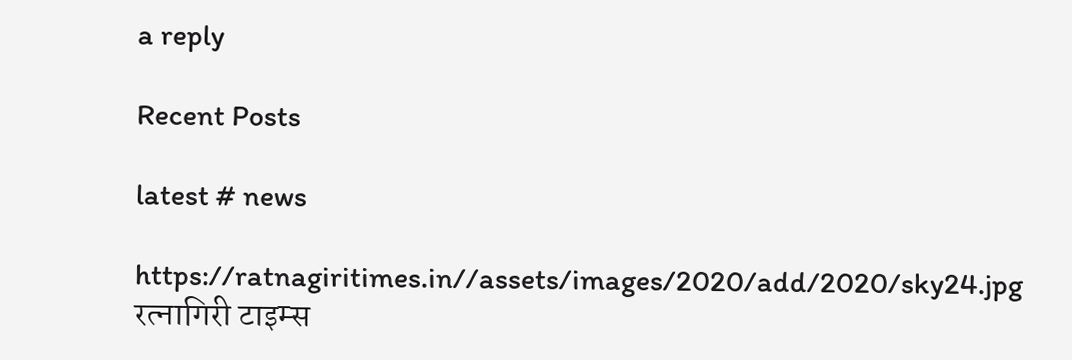a reply

Recent Posts

latest # news

https://ratnagiritimes.in//assets/images/2020/add/2020/sky24.jpg
रत्नागिरी टाइम्स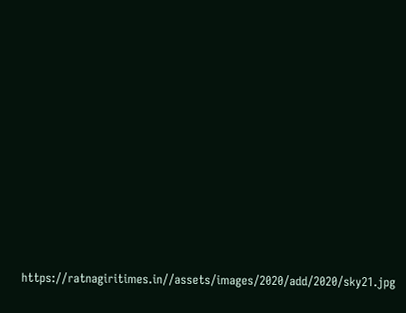https://ratnagiritimes.in//assets/images/2020/add/2020/sky21.jpg